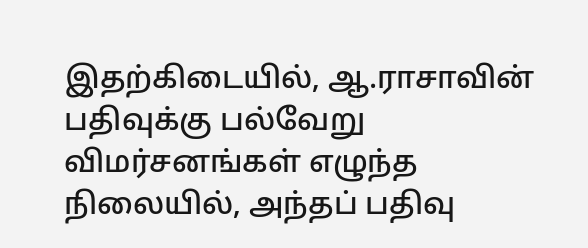இதற்கிடையில், ஆ.ராசாவின் பதிவுக்கு பல்வேறு விமர்சனங்கள் எழுந்த நிலையில், அந்தப் பதிவு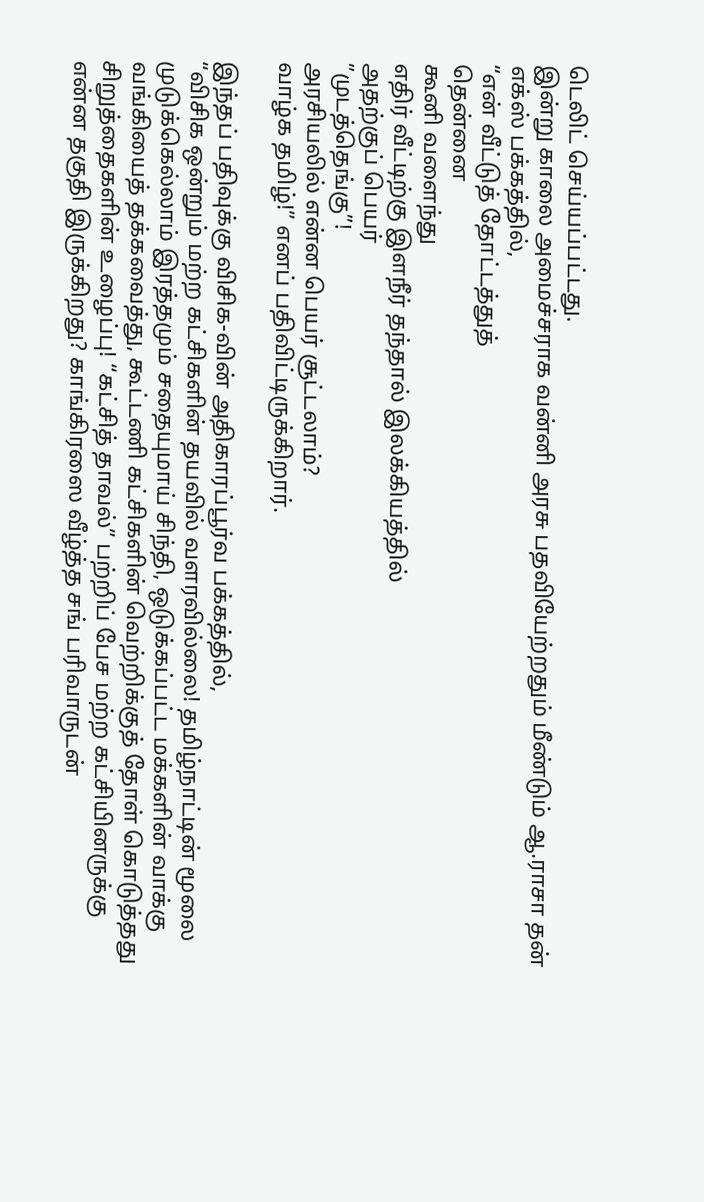டெலிட் செய்யப்பட்டது.
இன்று காலை அமைச்சராக வன்னி அரசு பதவியேற்றதும் மீண்டும் ஆ.ராசா தன் எக்ஸ் பக்கத்தில்,
“என் வீட்டுத் தோட்டத்துத்
தென்னை
கூனி வளைந்து
எதிர் வீட்டிற்கு இளநீர் தந்தால் இலக்கியத்தில்
அதற்குப் பெயர்
”முடத்தெங்கு”!
அரசியலில் என்ன பெயர் சூட்டலாம்?
வாழ்க தமிழ்!” எனப் பதிவிட்டிருக்கிறார்.

இந்தப் பதிவுக்கு விசிக-வின் அதிகாரப்பூர்வ பக்கத்தில்,
“விசிக ஒன்றும் மற்ற கட்சிகளின் தயவில் வளரவில்லை! தமிழ்நாட்டின் மூலை முடுக்கெல்லாம் இரத்தமும் சதையுமாய் சிந்தி, ஒடுக்கப்பட்ட மக்களின் வாக்கு வங்கியைத் தக்கவைத்து, கூட்டணி கட்சிகளின் வெற்றிக்குத் தோள் கொடுத்தது சிறுத்தைகளின் உழைப்பு! “கட்சித் தாவல்” பற்றிப் பேச மற்ற கட்சியினருக்கு என்ன தகுதி இருக்கிறது? காங்கிரஸை வீழ்த்த சங் பரிவாருடன்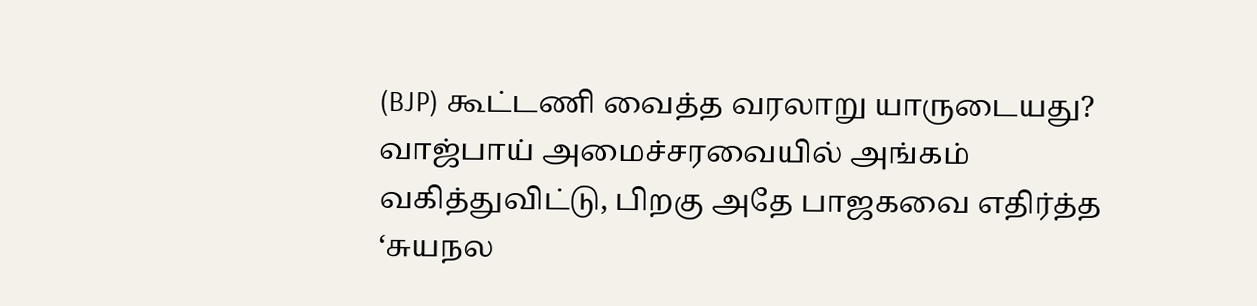(BJP) கூட்டணி வைத்த வரலாறு யாருடையது? வாஜ்பாய் அமைச்சரவையில் அங்கம் வகித்துவிட்டு, பிறகு அதே பாஜகவை எதிர்த்த ‘சுயநல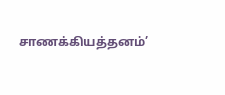சாணக்கியத்தனம்’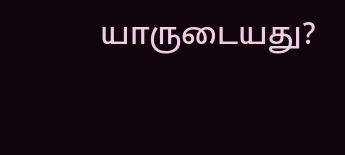யாருடையது?